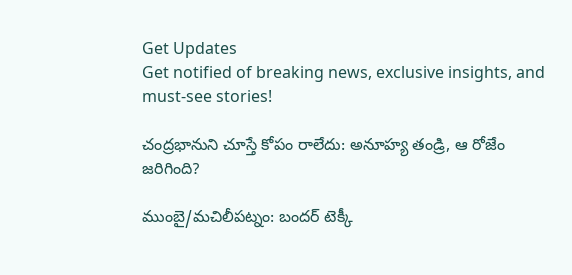Get Updates
Get notified of breaking news, exclusive insights, and must-see stories!

చంద్రభానుని చూస్తే కోపం రాలేదు: అనూహ్య తండ్రి, ఆ రోజేం జరిగింది?

ముంబై/మచిలీపట్నం: బందర్ టెక్కీ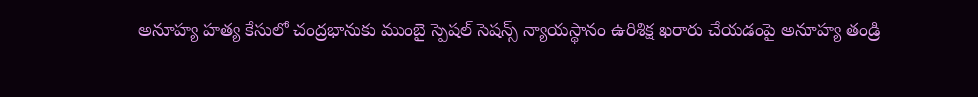అనూహ్య హత్య కేసులో చంద్రభానుకు ముంబై స్పెషల్ సెషన్స్ న్యాయస్థానం ఉరిశిక్ష ఖరారు చేయడంపై అనూహ్య తండ్రి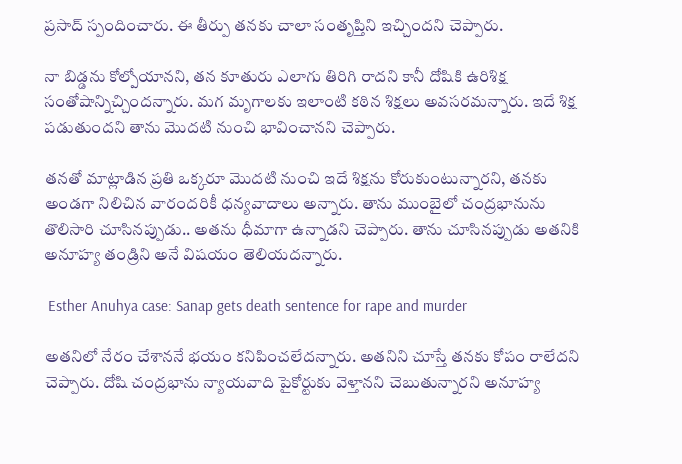ప్రసాద్ స్పందించారు. ఈ తీర్పు తనకు చాలా సంతృప్తిని ఇచ్చిందని చెప్పారు.

నా బిడ్డను కోల్పోయానని, తన కూతురు ఎలాగు తిరిగి రాదని కానీ దోషికి ఉరిశిక్ష సంతోషాన్నిచ్చిందన్నారు. మగ మృగాలకు ఇలాంటి కఠిన శిక్షలు అవసరమన్నారు. ఇదే శిక్ష పడుతుందని తాను మొదటి నుంచి భావించానని చెప్పారు.

తనతో మాట్లాడిన ప్రతి ఒక్కరూ మొదటి నుంచి ఇదే శిక్షను కోరుకుంటున్నారని, తనకు అండగా నిలిచిన వారందరికీ ధన్యవాదాలు అన్నారు. తాను ముంబైలో చంద్రభానును తొలిసారి చూసినప్పుడు.. అతను ధీమాగా ఉన్నాడని చెప్పారు. తాను చూసినప్పుడు అతనికి అనూహ్య తండ్రిని అనే విషయం తెలియదన్నారు.

 Esther Anuhya case: Sanap gets death sentence for rape and murder

అతనిలో నేరం చేశాననే భయం కనిపించలేదన్నారు. అతనిని చూస్తే తనకు కోపం రాలేదని చెప్పారు. దోషి చంద్రభాను న్యాయవాది పైకోర్టుకు వెళ్తానని చెబుతున్నారని అనూహ్య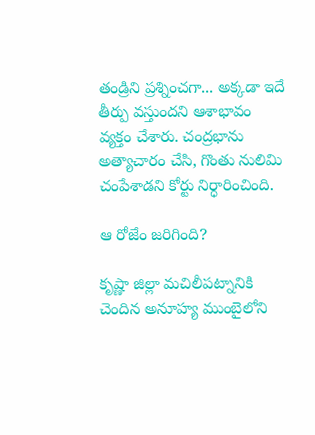తండ్రిని ప్రశ్నించగా... అక్కడా ఇదే తీర్పు వస్తుందని ఆశాభావం వ్యక్తం చేశారు. చంద్రభాను అత్యాచారం చేసి, గొంతు నులిమి చంపేశాడని కోర్టు నిర్ధారించింది.

ఆ రోజేం జరిగింది?

కృష్ణా జిల్లా మచిలీపట్నానికి చెందిన అనూహ్య ముంబైలోని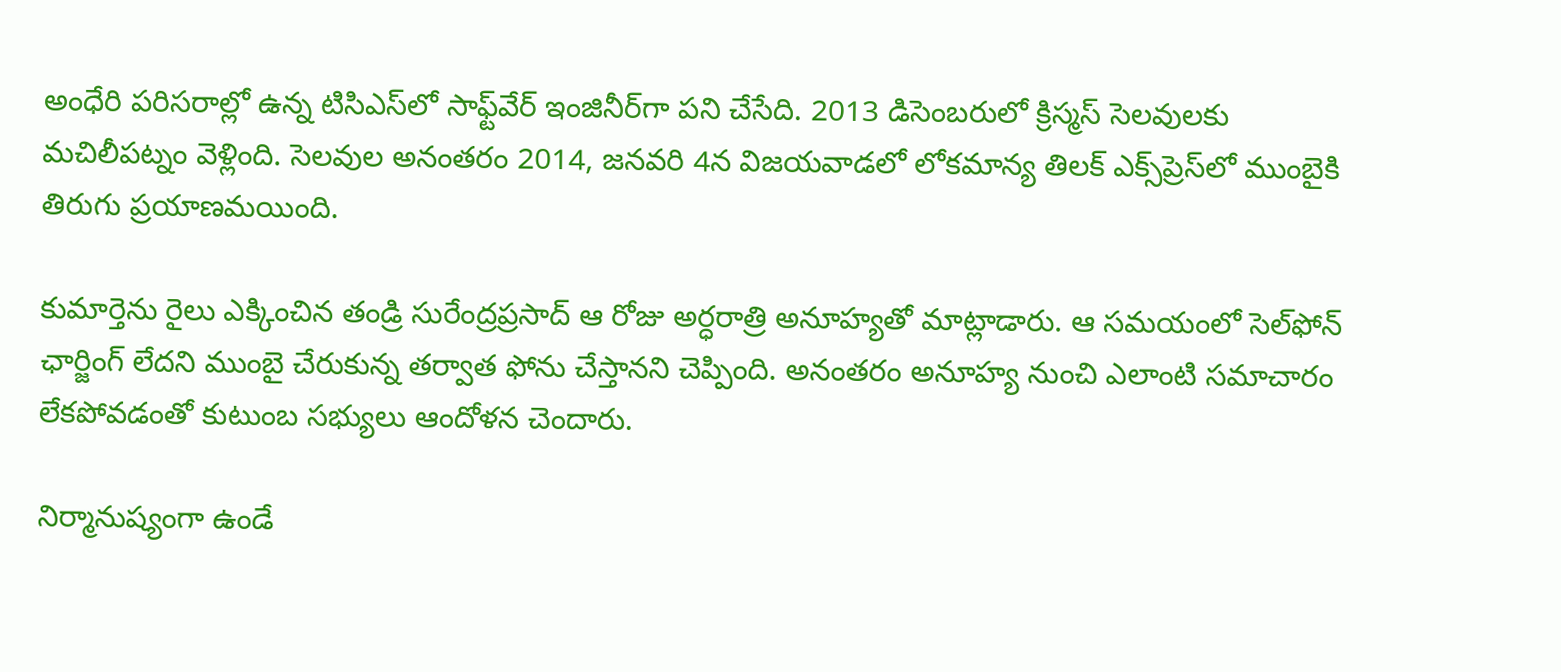అంధేరి పరిసరాల్లో ఉన్న టిసిఎస్‌లో సాఫ్ట్‌వేర్‌ ఇంజినీర్‌గా పని చేసేది. 2013 డిసెంబరులో క్రిస్మస్‌ సెలవులకు మచిలీపట్నం వెళ్లింది. సెలవుల అనంతరం 2014, జనవరి 4న విజయవాడలో లోకమాన్య తిలక్‌ ఎక్స్‌ప్రెస్‌లో ముంబైకి తిరుగు ప్రయాణమయింది.

కుమార్తెను రైలు ఎక్కించిన తండ్రి సురేంద్రప్రసాద్‌ ఆ రోజు అర్ధరాత్రి అనూహ్యతో మాట్లాడారు. ఆ సమయంలో సెల్‌ఫోన్ ఛార్జింగ్‌ లేదని ముంబై చేరుకున్న తర్వాత ఫోను చేస్తానని చెప్పింది. అనంతరం అనూహ్య నుంచి ఎలాంటి సమాచారం లేకపోవడంతో కుటుంబ సభ్యులు ఆందోళన చెందారు.

నిర్మానుష్యంగా ఉండే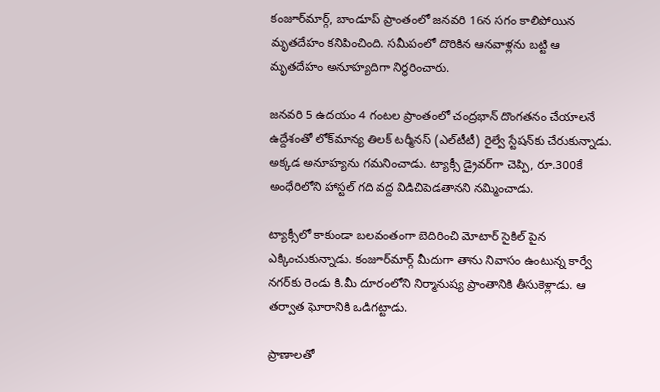కంజూర్‌మార్గ్‌, బాండూప్‌ ప్రాంతంలో జనవరి 16న సగం కాలిపోయిన మృతదేహం కనిపించింది. సమీపంలో దొరికిన ఆనవాళ్లను బట్టి ఆ మృతదేహం అనూహ్యదిగా నిర్ధరించారు.

జనవరి 5 ఉదయం 4 గంటల ప్రాంతంలో చంద్రభాన్‌ దొంగతనం చేయాలనే ఉద్దేశంతో లోక్‌మాన్య తిలక్‌ టర్మీనస్‌ (ఎల్‌టీటీ) రైల్వే స్టేషన్‌కు చేరుకున్నాడు. అక్కడ అనూహ్యను గమనించాడు. ట్యాక్సీ డ్రైవర్‌గా చెప్పి, రూ.300కే అంధేరిలోని హాస్టల్‌ గది వద్ద విడిచిపెడతానని నమ్మించాడు.

ట్యాక్సీలో కాకుండా బలవంతంగా బెదిరించి మోటార్ సైకిల్ పైన ఎక్కించుకున్నాడు. కంజూర్‌మార్గ్‌ మీదుగా తాను నివాసం ఉంటున్న కార్వే నగర్‌కు రెండు కి.మీ దూరంలోని నిర్మానుష్య ప్రాంతానికి తీసుకెళ్లాడు. ఆ తర్వాత ఘోరానికి ఒడిగట్టాడు.

ప్రాణాలతో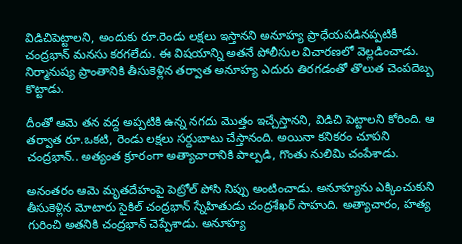విడిచిపెట్టాలని, అందుకు రూ.రెండు లక్షలు ఇస్తానని అనూహ్య ప్రాధేయపడినప్పటికీ చంద్రభాన్‌ మనసు కరగలేదు. ఈ విషయాన్ని అతనే పోలీసుల విచారణలో వెల్లడించాడు. నిర్మానుష్య ప్రాంతానికి తీసుకెళ్లిన తర్వాత అనూహ్య ఎదురు తిరగడంతో తొలుత చెంపదెబ్బ కొట్టాడు.

దీంతో ఆమె తన వద్ద అప్పటికి ఉన్న నగదు మొత్తం ఇచ్చేస్తానని, విడిచి పెట్టాలని కోరింది. ఆ తర్వాత రూ.ఒకటి, రెండు లక్షలు సర్దుబాటు చేస్తానంది. అయినా కనికరం చూపని చంద్రభాన్‌.. అత్యంత క్రూరంగా అత్యాచారానికి పాల్పడి, గొంతు నులిమి చంపేశాడు.

అనంతరం ఆమె మృతదేహంపై పెట్రోల్‌ పోసి నిప్పు అంటించాడు. అనూహ్యను ఎక్కించుకుని తీసుకెళ్లిన మోటారు సైకిల్‌ చంద్రభాన్‌ స్నేహితుడు చంద్రశేఖర్‌ సాహుది. అత్యాచారం, హత్య గురించి అతనికి చంద్రభాన్‌ చెప్పేశాడు. అనూహ్య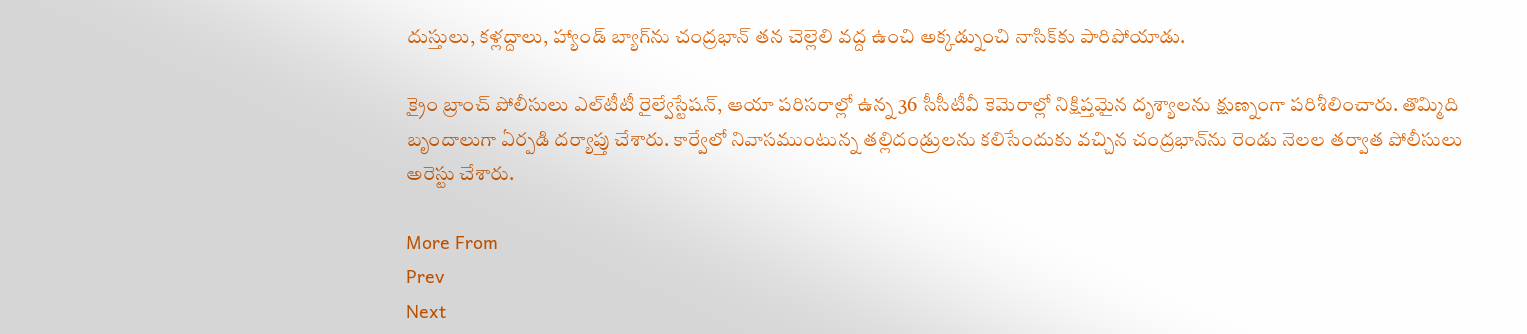దుస్తులు, కళ్లద్దాలు, హ్యాండ్‌ బ్యాగ్‌ను చంద్రభాన్‌ తన చెల్లెలి వద్ద ఉంచి అక్కడ్నుంచి నాసిక్‌కు పారిపోయాడు.

క్రైం బ్రాంచ్‌ పోలీసులు ఎల్‌టీటీ రైల్వేస్టేషన్‌, ఆయా పరిసరాల్లో ఉన్న 36 సీసీటీవీ కెమెరాల్లో నిక్షిప్తమైన దృశ్యాలను క్షుణ్నంగా పరిశీలించారు. తొమ్మిది బృందాలుగా ఏర్పడి దర్యాప్తు చేశారు. కార్వేలో నివాసముంటున్న తల్లిదండ్రులను కలిసేందుకు వచ్చిన చంద్రభాన్‌ను రెండు నెలల తర్వాత పోలీసులు అరెస్టు చేశారు.

More From
Prev
Next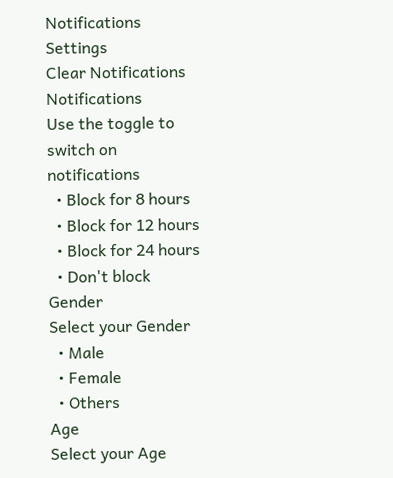Notifications
Settings
Clear Notifications
Notifications
Use the toggle to switch on notifications
  • Block for 8 hours
  • Block for 12 hours
  • Block for 24 hours
  • Don't block
Gender
Select your Gender
  • Male
  • Female
  • Others
Age
Select your Age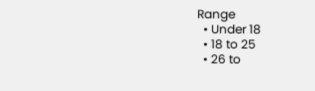Range
  • Under 18
  • 18 to 25
  • 26 to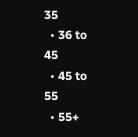35
  • 36 to 45
  • 45 to 55
  • 55+